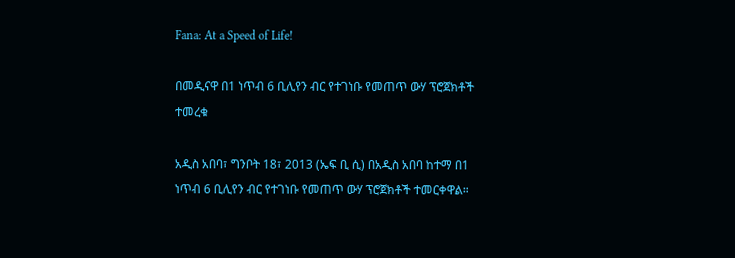Fana: At a Speed of Life!

በመዲናዋ በ1 ነጥብ 6 ቢሊየን ብር የተገነቡ የመጠጥ ውሃ ፕሮጀክቶች ተመረቁ

አዲስ አበባ፣ ግንቦት 18፣ 2013 (ኤፍ ቢ ሲ) በአዲስ አበባ ከተማ በ1 ነጥብ 6 ቢሊየን ብር የተገነቡ የመጠጥ ውሃ ፕሮጀክቶች ተመርቀዋል።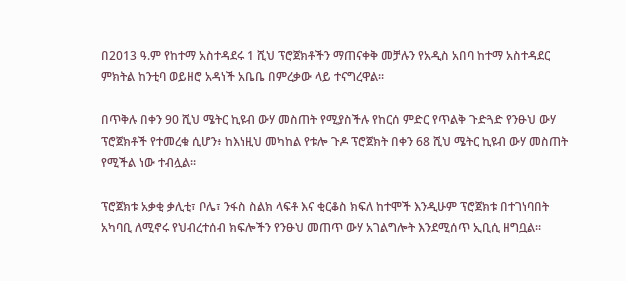በ2013 ዓ.ም የከተማ አስተዳደሩ 1 ሺህ ፕሮጀክቶችን ማጠናቀቅ መቻሉን የአዲስ አበባ ከተማ አስተዳደር ምክትል ከንቲባ ወይዘሮ አዳነች አቤቤ በምረቃው ላይ ተናግረዋል።

በጥቅሉ በቀን 90 ሺህ ሜትር ኪዩብ ውሃ መስጠት የሚያስችሉ የከርሰ ምድር የጥልቅ ጉድጓድ የንፁህ ውሃ ፕሮጀክቶች የተመረቁ ሲሆን፥ ከእነዚህ መካከል የቱሎ ጉዶ ፕሮጀክት በቀን 68 ሺህ ሜትር ኪዩብ ውሃ መስጠት የሚችል ነው ተብሏል።

ፕሮጀክቱ አቃቂ ቃሊቲ፣ ቦሌ፣ ንፋስ ስልክ ላፍቶ እና ቂርቆስ ክፍለ ከተሞች እንዲሁም ፕሮጀክቱ በተገነባበት አካባቢ ለሚኖሩ የህብረተሰብ ክፍሎችን የንፁህ መጠጥ ውሃ አገልግሎት እንደሚሰጥ ኢቢሲ ዘግቧል።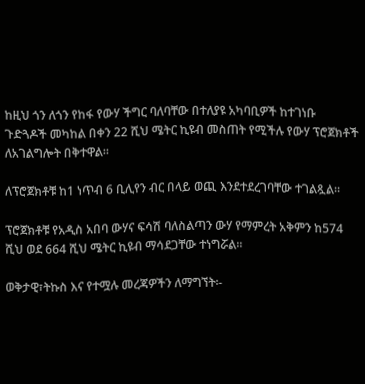ከዚህ ጎን ለጎን የከፋ የውሃ ችግር ባለባቸው በተለያዩ አካባቢዎች ከተገነቡ ጉድጓዶች መካከል በቀን 22 ሺህ ሜትር ኪዩብ መስጠት የሚችሉ የውሃ ፕሮጀክቶች ለአገልግሎት በቅተዋል።

ለፕሮጀክቶቹ ከ1 ነጥብ 6 ቢሊየን ብር በላይ ወጪ እንደተደረገባቸው ተገልጿል።

ፕሮጀክቶቹ የአዲስ አበባ ውሃና ፍሳሽ ባለስልጣን ውሃ የማምረት አቅምን ከ574 ሺህ ወደ 664 ሺህ ሜትር ኪዩብ ማሳደጋቸው ተነግሯል።

ወቅታዊ፣ትኩስ እና የተሟሉ መረጃዎችን ለማግኘት፡-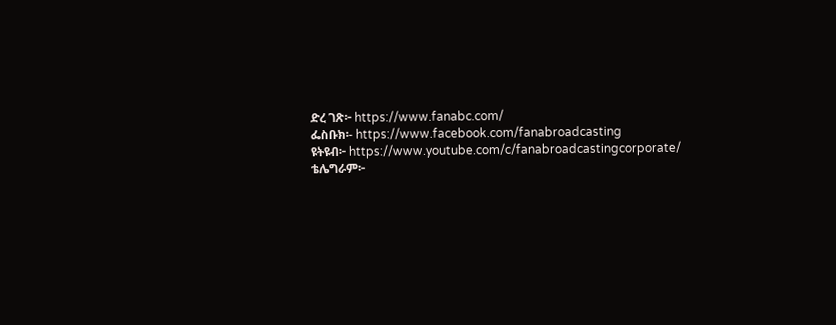ድረ ገጽ፦ https://www.fanabc.com/
ፌስቡክ፡- https://www.facebook.com/fanabroadcasting
ዩትዩብ፦ https://www.youtube.com/c/fanabroadcastingcorporate/
ቴሌግራም፦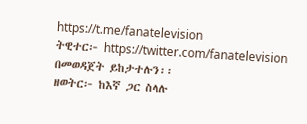https://t.me/fanatelevision
ትዊተር፦ https://twitter.com/fanatelevision በመወዳጀት ይከታተሉን፡፡
ዘወትር፦ ከእኛ ጋር ስላሉ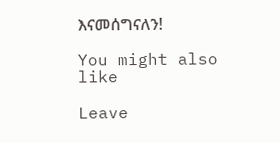እናመሰግናለን!

You might also like

Leave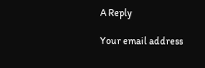A Reply

Your email address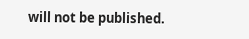will not be published.